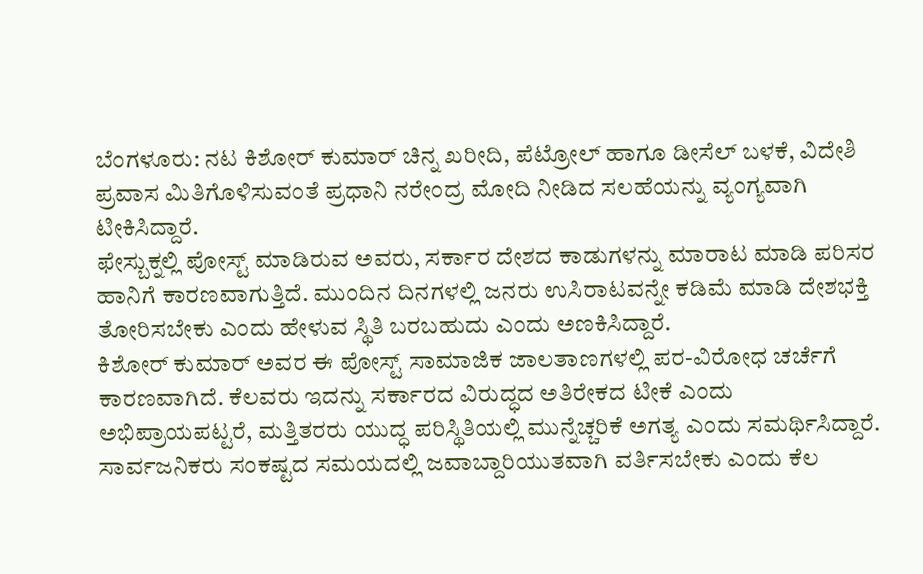ಬೆಂಗಳೂರು: ನಟ ಕಿಶೋರ್ ಕುಮಾರ್ ಚಿನ್ನ ಖರೀದಿ, ಪೆಟ್ರೋಲ್ ಹಾಗೂ ಡೀಸೆಲ್ ಬಳಕೆ, ವಿದೇಶಿ ಪ್ರವಾಸ ಮಿತಿಗೊಳಿಸುವಂತೆ ಪ್ರಧಾನಿ ನರೇಂದ್ರ ಮೋದಿ ನೀಡಿದ ಸಲಹೆಯನ್ನು ವ್ಯಂಗ್ಯವಾಗಿ ಟೀಕಿಸಿದ್ದಾರೆ.
ಫೇಸ್ಬುಕ್ನಲ್ಲಿ ಪೋಸ್ಟ್ ಮಾಡಿರುವ ಅವರು, ಸರ್ಕಾರ ದೇಶದ ಕಾಡುಗಳನ್ನು ಮಾರಾಟ ಮಾಡಿ ಪರಿಸರ ಹಾನಿಗೆ ಕಾರಣವಾಗುತ್ತಿದೆ. ಮುಂದಿನ ದಿನಗಳಲ್ಲಿ ಜನರು ಉಸಿರಾಟವನ್ನೇ ಕಡಿಮೆ ಮಾಡಿ ದೇಶಭಕ್ತಿ ತೋರಿಸಬೇಕು ಎಂದು ಹೇಳುವ ಸ್ಥಿತಿ ಬರಬಹುದು ಎಂದು ಅಣಕಿಸಿದ್ದಾರೆ.
ಕಿಶೋರ್ ಕುಮಾರ್ ಅವರ ಈ ಪೋಸ್ಟ್ ಸಾಮಾಜಿಕ ಜಾಲತಾಣಗಳಲ್ಲಿ ಪರ-ವಿರೋಧ ಚರ್ಚೆಗೆ ಕಾರಣವಾಗಿದೆ. ಕೆಲವರು ಇದನ್ನು ಸರ್ಕಾರದ ವಿರುದ್ಧದ ಅತಿರೇಕದ ಟೀಕೆ ಎಂದು ಅಭಿಪ್ರಾಯಪಟ್ಟರೆ, ಮತ್ತಿತರರು ಯುದ್ಧ ಪರಿಸ್ಥಿತಿಯಲ್ಲಿ ಮುನ್ನೆಚ್ಚರಿಕೆ ಅಗತ್ಯ ಎಂದು ಸಮರ್ಥಿಸಿದ್ದಾರೆ. ಸಾರ್ವಜನಿಕರು ಸಂಕಷ್ಟದ ಸಮಯದಲ್ಲಿ ಜವಾಬ್ದಾರಿಯುತವಾಗಿ ವರ್ತಿಸಬೇಕು ಎಂದು ಕೆಲ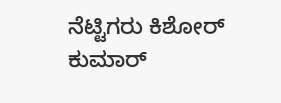ನೆಟ್ಟಿಗರು ಕಿಶೋರ್ ಕುಮಾರ್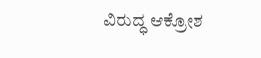ವಿರುದ್ಧ ಆಕ್ರೋಶ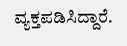ವ್ಯಕ್ತಪಡಿಸಿದ್ದಾರೆ.